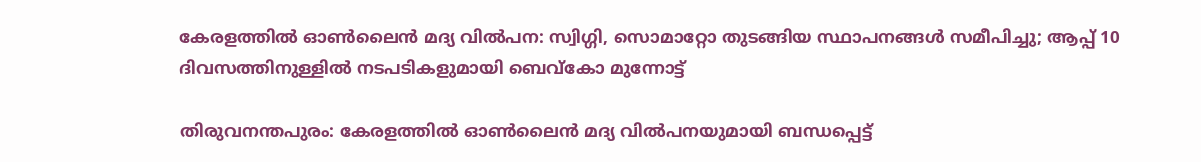കേരളത്തിൽ ഓണ്‍ലൈന്‍ മദ്യ വില്‍പന: സ്വിഗ്ഗി, സൊമാറ്റോ തുടങ്ങിയ സ്ഥാപനങ്ങള്‍ സമീപിച്ചു; ആപ്പ് 10 ദിവസത്തിനുള്ളിൽ നടപടികളുമായി ബെവ്‌കോ മുന്നോട്ട്

തിരുവനന്തപുരം: കേരളത്തിൽ ഓണ്‍ലൈന്‍ മദ്യ വില്‍പനയുമായി ബന്ധപ്പെട്ട്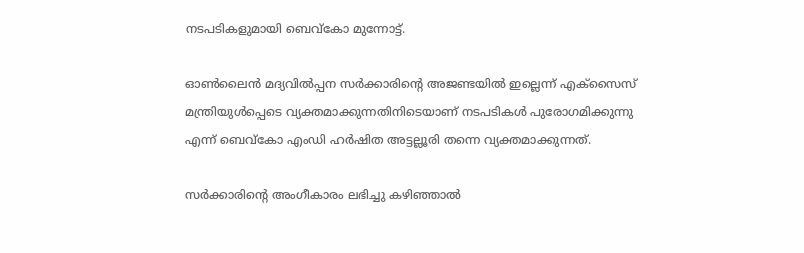നടപടികളുമായി ബെവ്‌കോ മുന്നോട്ട്.

ഓണ്‍ലൈന്‍ മദ്യവില്‍പ്പന സര്‍ക്കാരിന്റെ അജണ്ടയില്‍ ഇല്ലെന്ന് എക്‌സൈസ് മന്ത്രിയുള്‍പ്പെടെ വ്യക്തമാക്കുന്നതിനിടെയാണ് നടപടികള്‍ പുരോഗമിക്കുന്നു എന്ന് ബെവ്‌കോ എംഡി ഹര്‍ഷിത അട്ടല്ലൂരി തന്നെ വ്യക്തമാക്കുന്നത്.

സര്‍ക്കാരിന്റെ അംഗീകാരം ലഭിച്ചു കഴിഞ്ഞാല്‍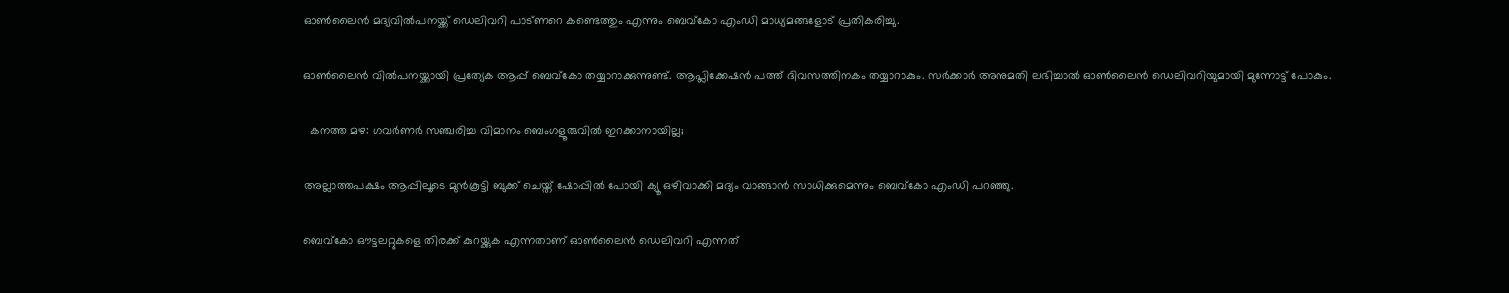ഓണ്‍ലൈന്‍ മദ്യവില്‍പനയ്ക്ക് ഡെലിവറി പാട്ണറെ കണ്ടെത്തും എന്നും ബെവ്‌കോ എംഡി മാധ്യമങ്ങളോട് പ്രതികരിച്ചു.

ഓണ്‍ലൈന്‍ വില്‍പനയ്ക്കായി പ്രത്യേക ആപ്പ് ബെവ്കോ തയ്യാറാക്കുന്നുണ്ട്. ആപ്ലിക്കേഷന്‍ പത്ത് ദിവസത്തിനകം തയ്യാറാകും. സര്‍ക്കാര്‍ അനുമതി ലഭിച്ചാല്‍ ഓണ്‍ലൈന്‍ ഡെലിവറിയുമായി മുന്നോട്ട് പോകും.

  കനത്ത മഴ: ഗവർണർ സഞ്ചരിച്ച വിമാനം ബെംഗളൂരുവിൽ ഇറക്കാനായില്ല;

അല്ലാത്തപക്ഷം ആപ്പിലൂടെ മുന്‍കൂട്ടി ബുക്ക് ചെയ്ത് ഷോപ്പില്‍ പോയി ക്യൂ ഒഴിവാക്കി മദ്യം വാങ്ങാന്‍ സാധിക്കുമെന്നും ബെവ്‌കോ എംഡി പറഞ്ഞു.

ബെവ്‌കോ ഔട്ടലറ്റുകളെ തിരക്ക് കുറയ്ക്കുക എന്നതാണ് ഓണ്‍ലൈന്‍ ഡെലിവറി എന്നത്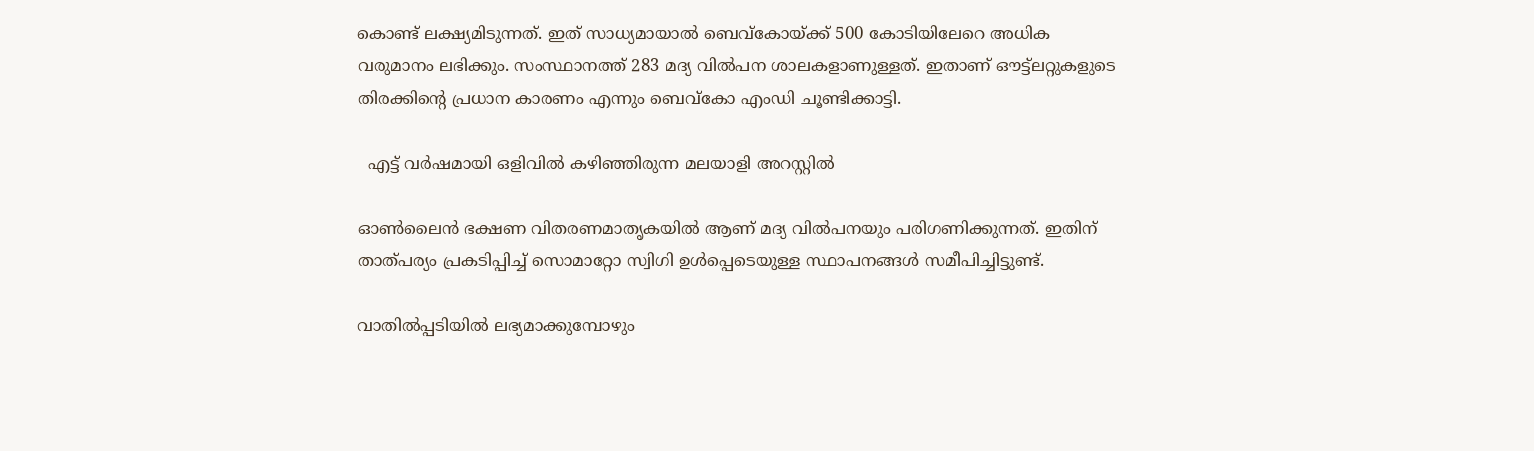കൊണ്ട് ലക്ഷ്യമിടുന്നത്. ഇത് സാധ്യമായാല്‍ ബെവ്‌കോയ്ക്ക് 500 കോടിയിലേറെ അധിക വരുമാനം ലഭിക്കും. സംസ്ഥാനത്ത് 283 മദ്യ വില്‍പന ശാലകളാണുള്ളത്. ഇതാണ് ഔട്ട്‌ലറ്റുകളുടെ തിരക്കിന്റെ പ്രധാന കാരണം എന്നും ബെവ്‌കോ എംഡി ചൂണ്ടിക്കാട്ടി.

  എട്ട് വർഷമായി ഒളിവിൽ കഴിഞ്ഞിരുന്ന മലയാളി അറസ്റ്റിൽ

ഓണ്‍ലൈന്‍ ഭക്ഷണ വിതരണമാതൃകയില്‍ ആണ് മദ്യ വില്‍പനയും പരിഗണിക്കുന്നത്. ഇതിന് താത്പര്യം പ്രകടിപ്പിച്ച് സൊമാറ്റോ സ്വിഗി ഉള്‍പ്പെടെയുള്ള സ്ഥാപനങ്ങള്‍ സമീപിച്ചിട്ടുണ്ട്.

വാതില്‍പ്പടിയില്‍ ലഭ്യമാക്കുമ്പോഴും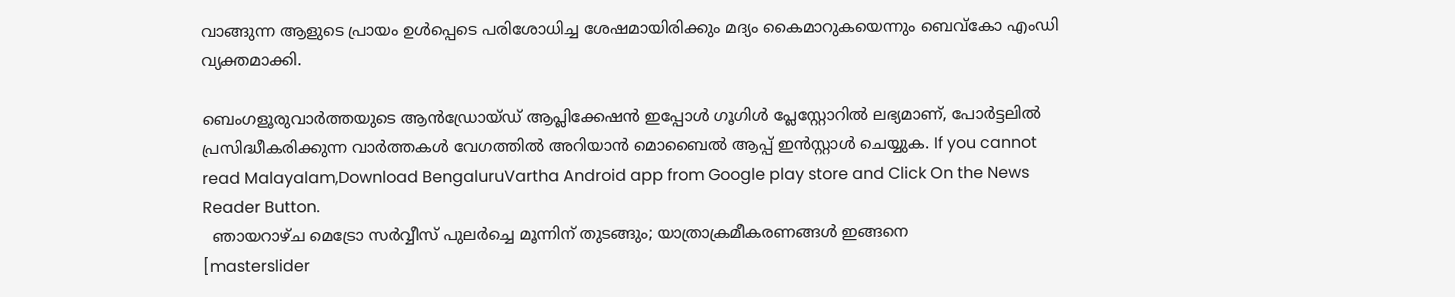വാങ്ങുന്ന ആളുടെ പ്രായം ഉള്‍പ്പെടെ പരിശോധിച്ച ശേഷമായിരിക്കും മദ്യം കൈമാറുകയെന്നും ബെവ്‌കോ എംഡി വ്യക്തമാക്കി.

ബെംഗളൂരുവാർത്തയുടെ ആൻഡ്രോയ്ഡ് ആപ്ലിക്കേഷൻ ഇപ്പോൾ ഗൂഗിൾ പ്ലേസ്റ്റോറിൽ ലഭ്യമാണ്, പോർട്ടലിൽ പ്രസിദ്ധീകരിക്കുന്ന വാർത്തകൾ വേഗത്തിൽ അറിയാൻ മൊബൈൽ ആപ്പ് ഇൻസ്റ്റാൾ ചെയ്യുക. If you cannot read Malayalam,Download BengaluruVartha Android app from Google play store and Click On the News Reader Button.
  ഞായറാഴ്ച മെട്രോ സർവ്വീസ് പുലർച്ചെ മൂന്നിന് തുടങ്ങും; യാത്രാക്രമീകരണങ്ങൾ ഇങ്ങനെ
[masterslider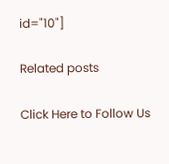id="10"]

Related posts

Click Here to Follow Us